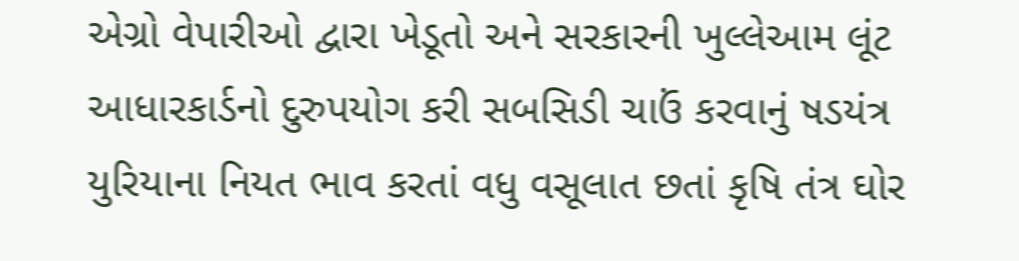એગ્રો વેપારીઓ દ્વારા ખેડૂતો અને સરકારની ખુલ્લેઆમ લૂંટ
આધારકાર્ડનો દુરુપયોગ કરી સબસિડી ચાઉં કરવાનું ષડયંત્ર
યુરિયાના નિયત ભાવ કરતાં વધુ વસૂલાત છતાં કૃષિ તંત્ર ઘોર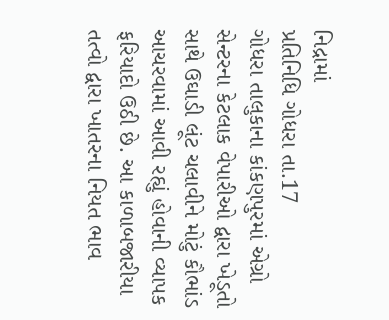નિદ્રામાં
પ્રતિનિધિ ગોધરા તા.17
ગોધરા તાલુકાના કાંકણપુરમાં એગ્રો સેન્ટરના કેટલાક વેપારીઓ દ્વારા ખેડૂતો સાથે ઉઘાડી લૂંટ ચલાવીને મોટું કૌભાંડ આચરવામાં આવી રહ્યું હોવાની વ્યાપક ફરિયાદો ઉઠી છે. આ કાળાબજારીયા તત્વો દ્વારા ખાતરના નિયત ભાવ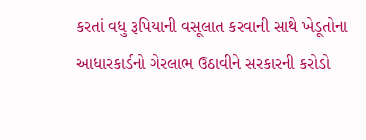કરતાં વધુ રૂપિયાની વસૂલાત કરવાની સાથે ખેડૂતોના આધારકાર્ડનો ગેરલાભ ઉઠાવીને સરકારની કરોડો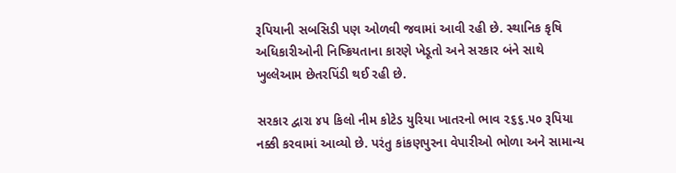રૂપિયાની સબસિડી પણ ઓળવી જવામાં આવી રહી છે. સ્થાનિક કૃષિ અધિકારીઓની નિષ્ક્રિયતાના કારણે ખેડૂતો અને સરકાર બંને સાથે ખુલ્લેઆમ છેતરપિંડી થઈ રહી છે.

સરકાર દ્વારા ૪૫ કિલો નીમ કોટેડ યુરિયા ખાતરનો ભાવ ૨૬૬.૫૦ રૂપિયા નક્કી કરવામાં આવ્યો છે. પરંતુ કાંકણપુરના વેપારીઓ ભોળા અને સામાન્ય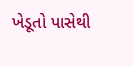ખેડૂતો પાસેથી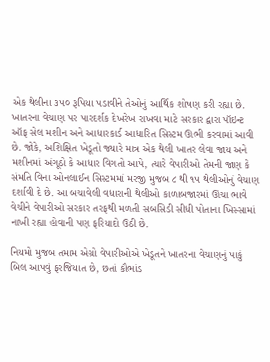એક થેલીના ૩૫૦ રૂપિયા પડાવીને તેઓનું આર્થિક શોષણ કરી રહ્યા છે. ખાતરના વેચાણ પર પારદર્શક દેખરેખ રાખવા માટે સરકાર દ્વારા પૉઇન્ટ ઑફ સેલ મશીન અને આધારકાર્ડ આધારિત સિસ્ટમ ઊભી કરવામાં આવી છે. જોકે, અશિક્ષિત ખેડૂતો જ્યારે માત્ર એક થેલી ખાતર લેવા જાય અને મશીનમાં અંગૂઠો કે આધાર વિગતો આપે, ત્યારે વેપારીઓ તેમની જાણ કે સંમતિ વિના ઓનલાઈન સિસ્ટમમાં મરજી મુજબ ૮ થી ૧૫ થેલીઓનું વેચાણ દર્શાવી દે છે. આ બચાવેલી વધારાની થેલીઓ કાળાબજારમાં ઊંચા ભાવે વેચીને વેપારીઓ સરકાર તરફથી મળતી સબસિડી સીધી પોતાના ખિસ્સામાં નાખી રહ્યા હોવાની પણ ફરિયાદો ઉઠી છે.

નિયમો મુજબ તમામ એગ્રો વેપારીઓએ ખેડૂતને ખાતરના વેચાણનું પાકું બિલ આપવું ફરજિયાત છે, છતાં કૌભાંડ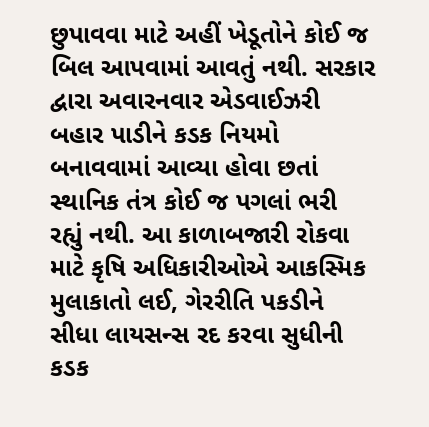છુપાવવા માટે અહીં ખેડૂતોને કોઈ જ બિલ આપવામાં આવતું નથી. સરકાર દ્વારા અવારનવાર એડવાઈઝરી બહાર પાડીને કડક નિયમો બનાવવામાં આવ્યા હોવા છતાં સ્થાનિક તંત્ર કોઈ જ પગલાં ભરી રહ્યું નથી. આ કાળાબજારી રોકવા માટે કૃષિ અધિકારીઓએ આકસ્મિક મુલાકાતો લઈ, ગેરરીતિ પકડીને સીધા લાયસન્સ રદ કરવા સુધીની કડક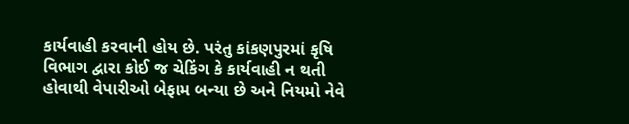કાર્યવાહી કરવાની હોય છે. પરંતુ કાંકણપુરમાં કૃષિ વિભાગ દ્વારા કોઈ જ ચેકિંગ કે કાર્યવાહી ન થતી હોવાથી વેપારીઓ બેફામ બન્યા છે અને નિયમો નેવે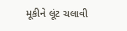મૂકીને લૂંટ ચલાવી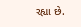રહ્યા છે.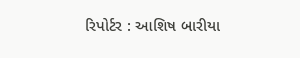રિપોર્ટર : આશિષ બારીયા